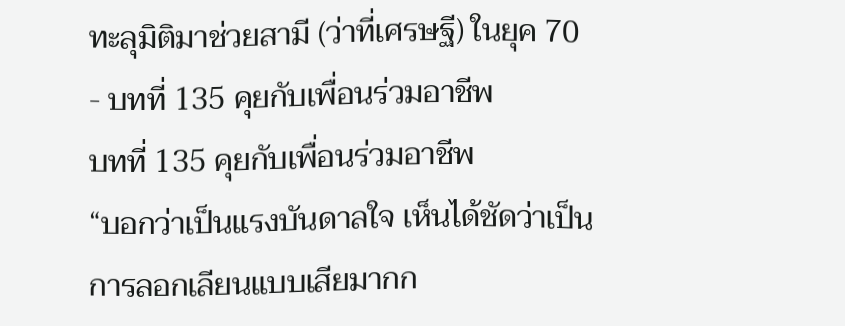ทะลุมิติมาช่วยสามี (ว่าที่เศรษฐี) ในยุค 70 - บทที่ 135 คุยกับเพื่อนร่วมอาชีพ
บทที่ 135 คุยกับเพื่อนร่วมอาชีพ
“บอกว่าเป็นแรงบันดาลใจ เห็นได้ชัดว่าเป็นการลอกเลียนแบบเสียมากก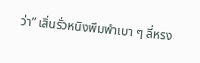ว่า” เสิ่นรั่วหนิงพึมพำเบา ๆ ลี่หรง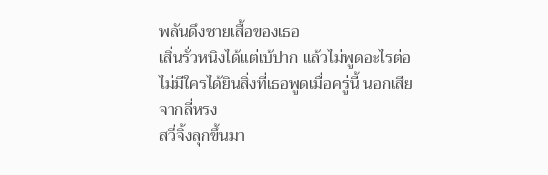พลันดึงชายเสื้อของเธอ
เสิ่นรั่วหนิงได้แต่เบ้ปาก แล้วไม่พูดอะไรต่อ
ไม่มีใครได้ยินสิ่งที่เธอพูดเมื่อครู่นี้ นอกเสียจากลี่หรง
สวี่จิ้งลุกขึ้นมา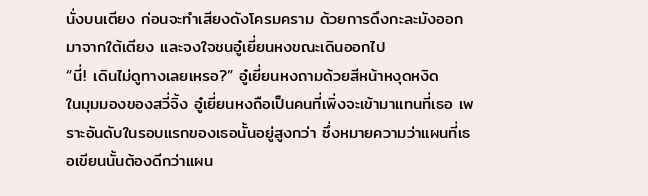นั่งบนเตียง ก่อนจะทำเสียงดังโครมคราม ด้วยการดึงกะละมังออกมาจากใต้เตียง และจงใจชนอู๋เยี่ยนหงขณะเดินออกไป
“นี่! เดินไม่ดูทางเลยเหรอ?” อู๋เยี่ยนหงถามด้วยสีหน้าหงุดหงิด
ในมุมมองของสวี่จิ้ง อู๋เยี่ยนหงถือเป็นคนที่เพิ่งจะเข้ามาแทนที่เธอ เพราะอันดับในรอบแรกของเธอนั้นอยู่สูงกว่า ซึ่งหมายความว่าแผนที่เธอเขียนนั้นต้องดีกว่าแผน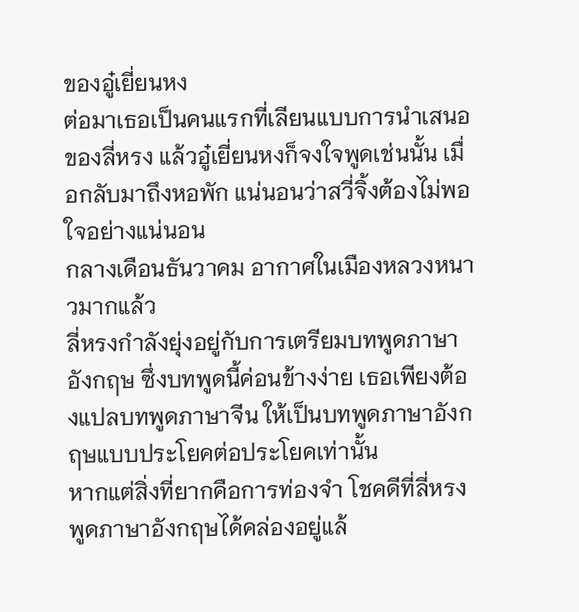ของอู๋เยี่ยนหง
ต่อมาเธอเป็นคนแรกที่เลียนแบบการนำเสนอของลี่หรง แล้วอู๋เยี่ยนหงก็จงใจพูดเช่นนั้น เมื่อกลับมาถึงหอพัก แน่นอนว่าสวี่จิ้งต้องไม่พอใจอย่างแน่นอน
กลางเดือนธันวาคม อากาศในเมืองหลวงหนาวมากแล้ว
ลี่หรงกำลังยุ่งอยู่กับการเตรียมบทพูดภาษาอังกฤษ ซึ่งบทพูดนี้ค่อนข้างง่าย เธอเพียงต้องแปลบทพูดภาษาจีน ให้เป็นบทพูดภาษาอังกฤษแบบประโยคต่อประโยคเท่านั้น
หากแต่สิ่งที่ยากคือการท่องจำ โชคดีที่ลี่หรงพูดภาษาอังกฤษได้คล่องอยู่แล้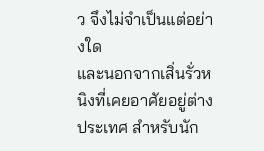ว จึงไม่จำเป็นแต่อย่างใด
และนอกจากเสิ่นรั่วหนิงที่เคยอาศัยอยู่ต่างประเทศ สำหรับนัก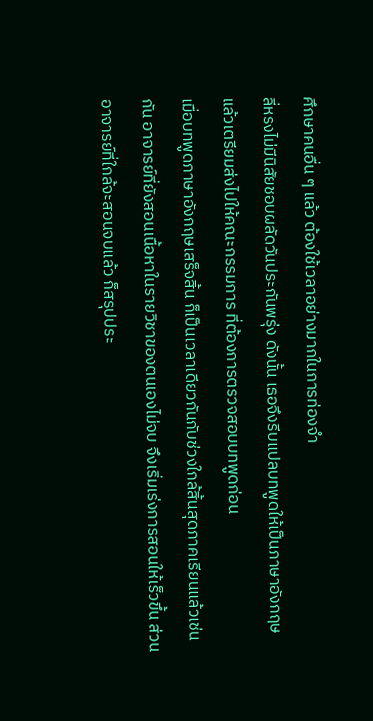ศึกษาคนอื่น ๆ แล้ว ต้องใช้เวลาอย่างมากในการท่องจำ
ลี่หรงไม่มีนิสัยชอบผลัดวันประกันพรุ่ง ดังนั้น เธอจึงรีบแปลบทพูดให้เป็นภาษาอังกฤษ แล้วเตรียมส่งไปให้คณะกรรมการ ที่ต้องการตรวจสอบบทพูดก่อน
เมื่อบทพูดภาษาอังกฤษเสร็จสิ้น ก็เป็นเวลาเดียวกันกับช่วงใกล้สิ้นสุดภาคเรียนแล้วเช่นกัน อาจารย์ที่ยังสอนเนื้อหาในรายวิชาของตนเองไม่จบ จึงเริ่มเร่งการสอนให้เร็วขึ้น ส่วนอาจารย์ที่ใกล้จะสอนจบแล้ว ก็สรุปประ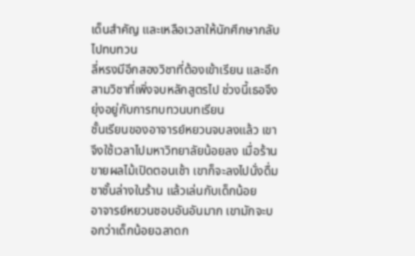เด็นสำคัญ และเหลือเวลาให้นักศึกษากลับไปทบทวน
ลี่หรงมีอีกสองวิชาที่ต้องเข้าเรียน และอีกสามวิชาที่เพิ่งจบหลักสูตรไป ช่วงนี้เธอจึงยุ่งอยู่กับการทบทวนบทเรียน
ชั้นเรียนของอาจารย์หยวนจบลงแล้ว เขาจึงใช้เวลาไปมหาวิทยาลัยน้อยลง เมื่อร้านขายผลไม้เปิดตอนเช้า เขาก็จะลงไปนั่งดื่มชาชั้นล่างในร้าน แล้วเล่นกับเด็กน้อย
อาจารย์หยวนชอบอันอันมาก เขามักจะบอกว่าเด็กน้อยฉลาดก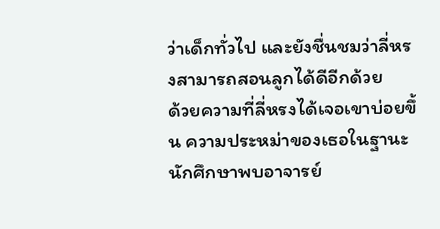ว่าเด็กทั่วไป และยังชื่นชมว่าลี่หรงสามารถสอนลูกได้ดีอีกด้วย
ด้วยความที่ลี่หรงได้เจอเขาบ่อยขึ้น ความประหม่าของเธอในฐานะนักศึกษาพบอาจารย์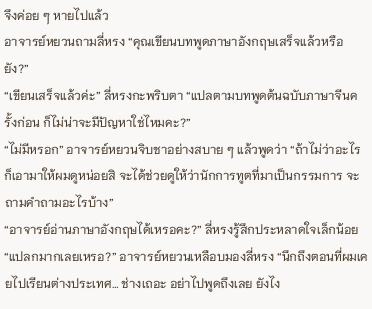จึงค่อย ๆ หายไปแล้ว
อาจารย์หยวนถามลี่หรง “คุณเขียนบทพูดภาษาอังกฤษเสร็จแล้วหรือยัง?”
“เขียนเสร็จแล้วค่ะ” ลี่หรงกะพริบตา “แปลตามบทพูดต้นฉบับภาษาจีนครั้งก่อน ก็ไม่น่าจะมีปัญหาใช่ไหมคะ?”
“ไม่มีหรอก” อาจารย์หยวนจิบชาอย่างสบาย ๆ แล้วพูดว่า “ถ้าไม่ว่าอะไรก็เอามาให้ผมดูหน่อยสิ จะได้ช่วยดูให้ว่านักการทูตที่มาเป็นกรรมการ จะถามคำถามอะไรบ้าง”
“อาจารย์อ่านภาษาอังกฤษได้เหรอคะ?” ลี่หรงรู้สึกประหลาดใจเล็กน้อย
“แปลกมากเลยเหรอ?” อาจารย์หยวนเหลือบมองลี่หรง “นึกถึงตอนที่ผมเคยไปเรียนต่างประเทศ… ช่างเถอะ อย่าไปพูดถึงเลย ยังไง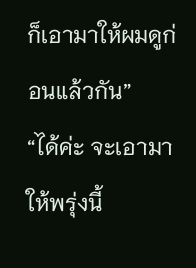ก็เอามาให้ผมดูก่อนแล้วกัน”
“ได้ค่ะ จะเอามาให้พรุ่งนี้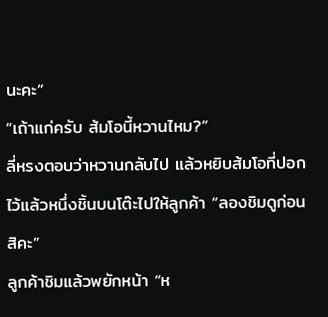นะคะ”
“เถ้าแก่ครับ ส้มโอนี้หวานไหม?”
ลี่หรงตอบว่าหวานกลับไป แล้วหยิบส้มโอที่ปอกไว้แล้วหนึ่งชิ้นบนโต๊ะไปให้ลูกค้า “ลองชิมดูก่อนสิคะ”
ลูกค้าชิมแล้วพยักหน้า “ห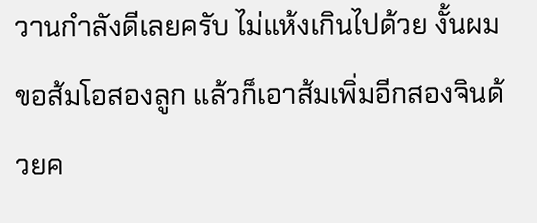วานกำลังดีเลยครับ ไม่แห้งเกินไปด้วย งั้นผมขอส้มโอสองลูก แล้วก็เอาส้มเพิ่มอีกสองจินด้วยค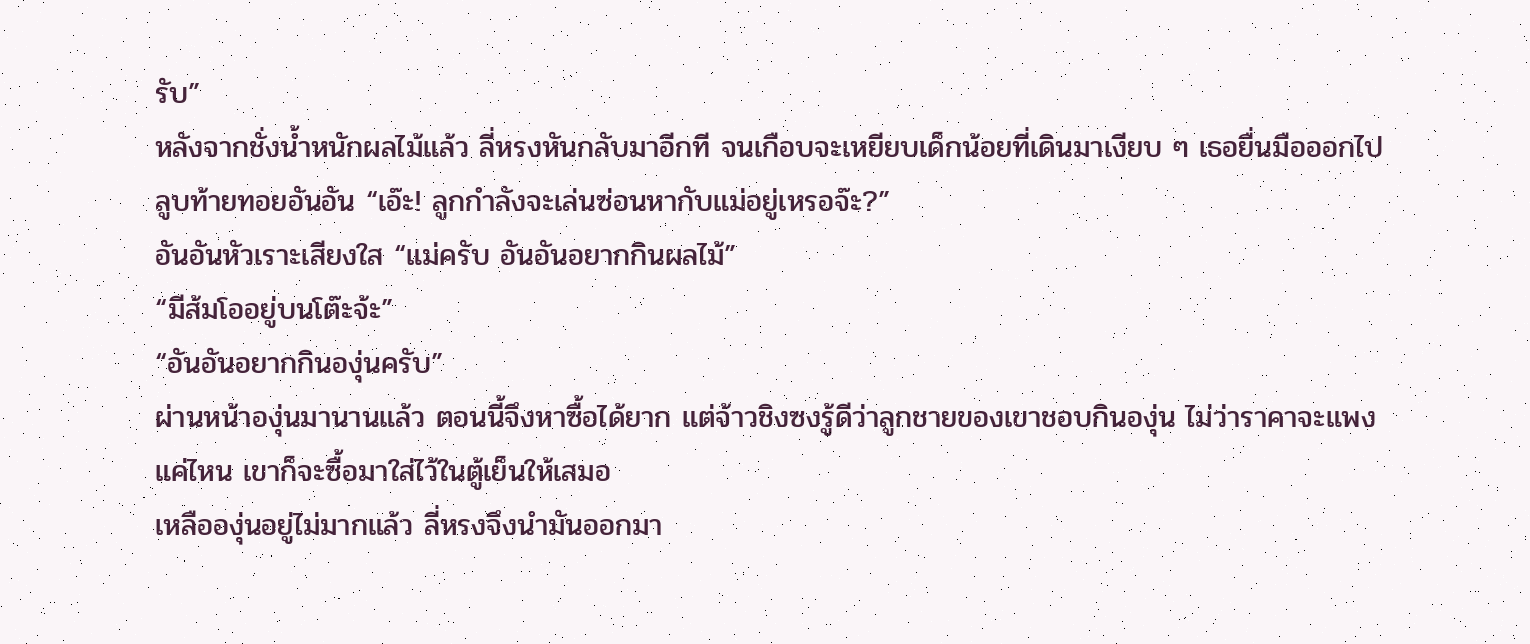รับ”
หลังจากชั่งน้ำหนักผลไม้แล้ว ลี่หรงหันกลับมาอีกที จนเกือบจะเหยียบเด็กน้อยที่เดินมาเงียบ ๆ เธอยื่นมือออกไปลูบท้ายทอยอันอัน “เอ๊ะ! ลูกกำลังจะเล่นซ่อนหากับแม่อยู่เหรอจ๊ะ?”
อันอันหัวเราะเสียงใส “แม่ครับ อันอันอยากกินผลไม้”
“มีส้มโออยู่บนโต๊ะจ้ะ”
“อันอันอยากกินองุ่นครับ”
ผ่านหน้าองุ่นมานานแล้ว ตอนนี้จึงหาซื้อได้ยาก แต่จ้าวชิงซงรู้ดีว่าลูกชายของเขาชอบกินองุ่น ไม่ว่าราคาจะแพงแค่ไหน เขาก็จะซื้อมาใส่ไว้ในตู้เย็นให้เสมอ
เหลือองุ่นอยู่ไม่มากแล้ว ลี่หรงจึงนำมันออกมา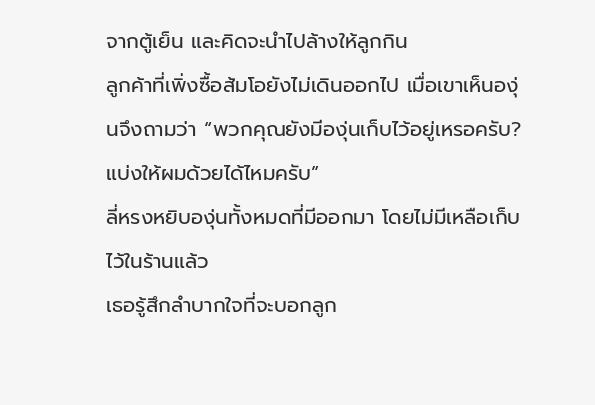จากตู้เย็น และคิดจะนำไปล้างให้ลูกกิน
ลูกค้าที่เพิ่งซื้อส้มโอยังไม่เดินออกไป เมื่อเขาเห็นองุ่นจึงถามว่า “พวกคุณยังมีองุ่นเก็บไว้อยู่เหรอครับ? แบ่งให้ผมด้วยได้ไหมครับ”
ลี่หรงหยิบองุ่นทั้งหมดที่มีออกมา โดยไม่มีเหลือเก็บไว้ในร้านแล้ว
เธอรู้สึกลำบากใจที่จะบอกลูก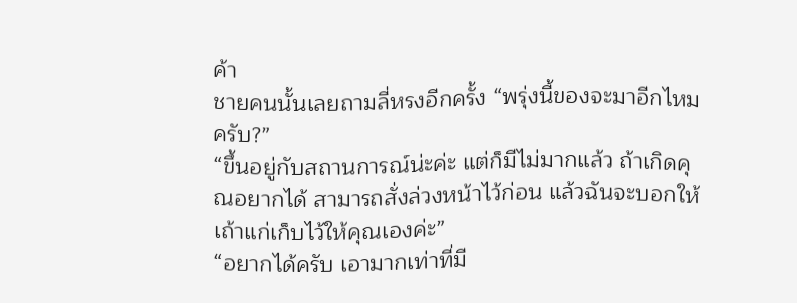ค้า
ชายคนนั้นเลยถามลี่หรงอีกครั้ง “พรุ่งนี้ของจะมาอีกไหมครับ?”
“ขึ้นอยู่กับสถานการณ์น่ะค่ะ แต่ก็มีไม่มากแล้ว ถ้าเกิดคุณอยากได้ สามารถสั่งล่วงหน้าไว้ก่อน แล้วฉันจะบอกให้เถ้าแก่เก็บไว้ให้คุณเองค่ะ”
“อยากได้ครับ เอามากเท่าที่มี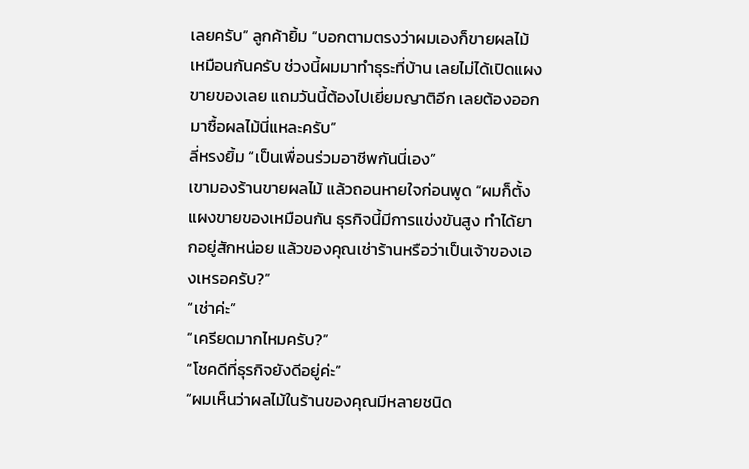เลยครับ” ลูกค้ายิ้ม “บอกตามตรงว่าผมเองก็ขายผลไม้เหมือนกันครับ ช่วงนี้ผมมาทำธุระที่บ้าน เลยไม่ได้เปิดแผงขายของเลย แถมวันนี้ต้องไปเยี่ยมญาติอีก เลยต้องออกมาซื้อผลไม้นี่แหละครับ”
ลี่หรงยิ้ม “เป็นเพื่อนร่วมอาชีพกันนี่เอง”
เขามองร้านขายผลไม้ แล้วถอนหายใจก่อนพูด “ผมก็ตั้งแผงขายของเหมือนกัน ธุรกิจนี้มีการแข่งขันสูง ทำได้ยากอยู่สักหน่อย แล้วของคุณเช่าร้านหรือว่าเป็นเจ้าของเองเหรอครับ?”
“เช่าค่ะ”
“เครียดมากไหมครับ?”
“โชคดีที่ธุรกิจยังดีอยู่ค่ะ”
“ผมเห็นว่าผลไม้ในร้านของคุณมีหลายชนิด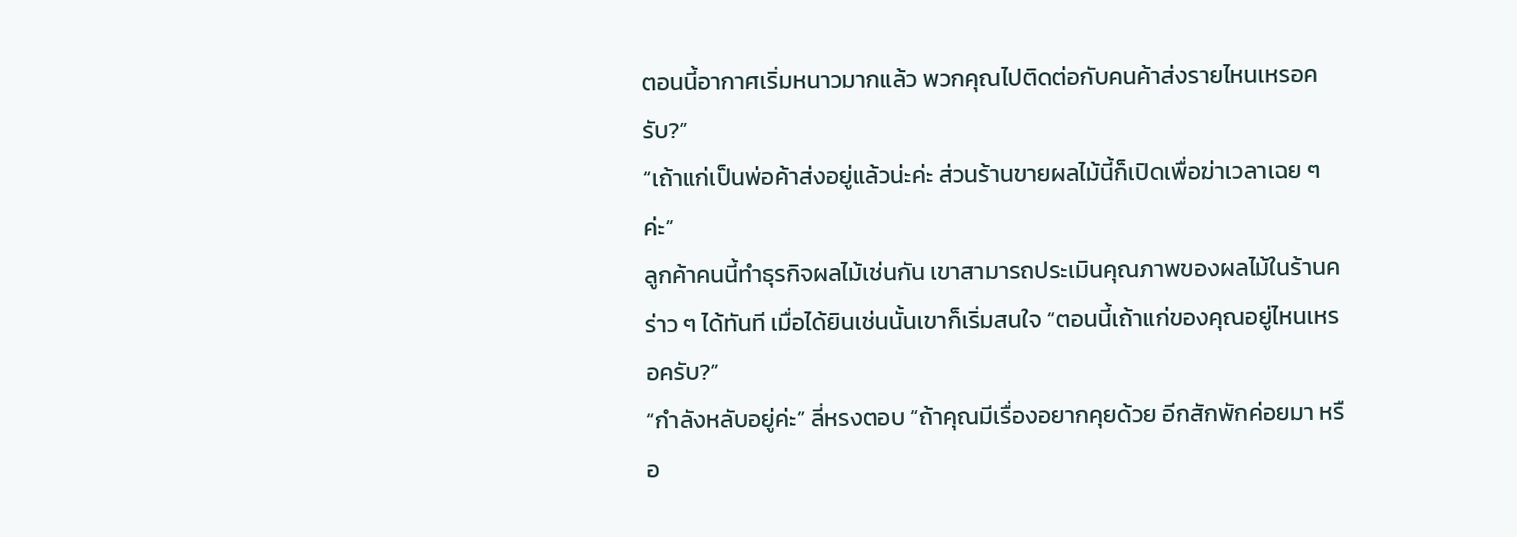ตอนนี้อากาศเริ่มหนาวมากแล้ว พวกคุณไปติดต่อกับคนค้าส่งรายไหนเหรอครับ?”
“เถ้าแก่เป็นพ่อค้าส่งอยู่แล้วน่ะค่ะ ส่วนร้านขายผลไม้นี้ก็เปิดเพื่อฆ่าเวลาเฉย ๆ ค่ะ”
ลูกค้าคนนี้ทำธุรกิจผลไม้เช่นกัน เขาสามารถประเมินคุณภาพของผลไม้ในร้านคร่าว ๆ ได้ทันที เมื่อได้ยินเช่นนั้นเขาก็เริ่มสนใจ “ตอนนี้เถ้าแก่ของคุณอยู่ไหนเหรอครับ?”
“กำลังหลับอยู่ค่ะ” ลี่หรงตอบ “ถ้าคุณมีเรื่องอยากคุยด้วย อีกสักพักค่อยมา หรือ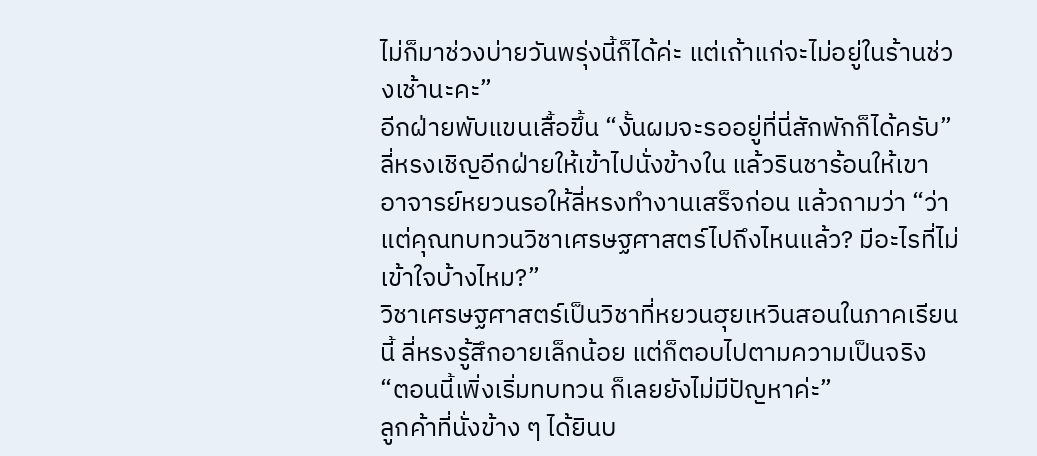ไม่ก็มาช่วงบ่ายวันพรุ่งนี้ก็ได้ค่ะ แต่เถ้าแก่จะไม่อยู่ในร้านช่วงเช้านะคะ”
อีกฝ่ายพับแขนเสื้อขึ้น “งั้นผมจะรออยู่ที่นี่สักพักก็ได้ครับ”
ลี่หรงเชิญอีกฝ่ายให้เข้าไปนั่งข้างใน แล้วรินชาร้อนให้เขา
อาจารย์หยวนรอให้ลี่หรงทำงานเสร็จก่อน แล้วถามว่า “ว่าแต่คุณทบทวนวิชาเศรษฐศาสตร์ไปถึงไหนแล้ว? มีอะไรที่ไม่เข้าใจบ้างไหม?”
วิชาเศรษฐศาสตร์เป็นวิชาที่หยวนฮุยเหวินสอนในภาคเรียนนี้ ลี่หรงรู้สึกอายเล็กน้อย แต่ก็ตอบไปตามความเป็นจริง “ตอนนี้เพิ่งเริ่มทบทวน ก็เลยยังไม่มีปัญหาค่ะ”
ลูกค้าที่นั่งข้าง ๆ ได้ยินบ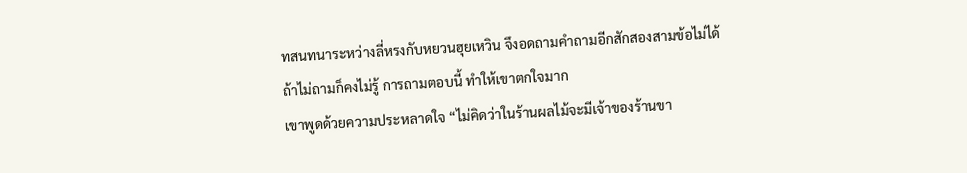ทสนทนาระหว่างลี่หรงกับหยวนฮุยเหวิน จึงอดถามคำถามอีกสักสองสามข้อไม่ได้
ถ้าไม่ถามก็คงไม่รู้ การถามตอบนี้ ทำให้เขาตกใจมาก
เขาพูดด้วยความประหลาดใจ “ไม่คิดว่าในร้านผลไม้จะมีเจ้าของร้านขา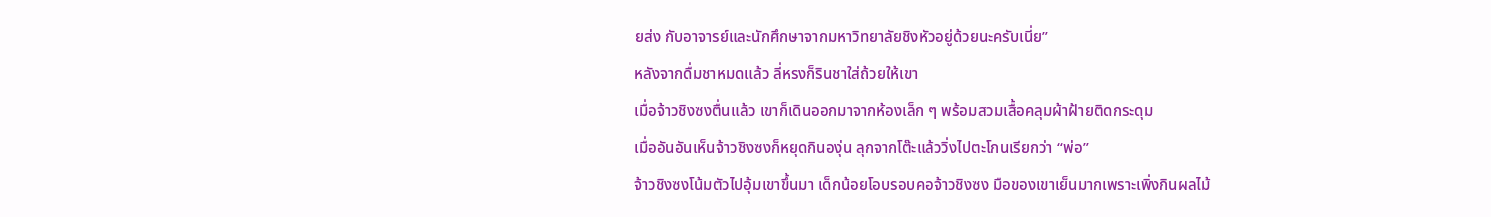ยส่ง กับอาจารย์และนักศึกษาจากมหาวิทยาลัยชิงหัวอยู่ด้วยนะครับเนี่ย”
หลังจากดื่มชาหมดแล้ว ลี่หรงก็รินชาใส่ถ้วยให้เขา
เมื่อจ้าวชิงซงตื่นแล้ว เขาก็เดินออกมาจากห้องเล็ก ๆ พร้อมสวมเสื้อคลุมผ้าฝ้ายติดกระดุม
เมื่ออันอันเห็นจ้าวชิงซงก็หยุดกินองุ่น ลุกจากโต๊ะแล้ววิ่งไปตะโกนเรียกว่า “พ่อ”
จ้าวชิงซงโน้มตัวไปอุ้มเขาขึ้นมา เด็กน้อยโอบรอบคอจ้าวชิงซง มือของเขาเย็นมากเพราะเพิ่งกินผลไม้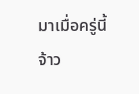มาเมื่อครู่นี้
จ้าว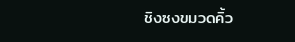ชิงซงขมวดคิ้ว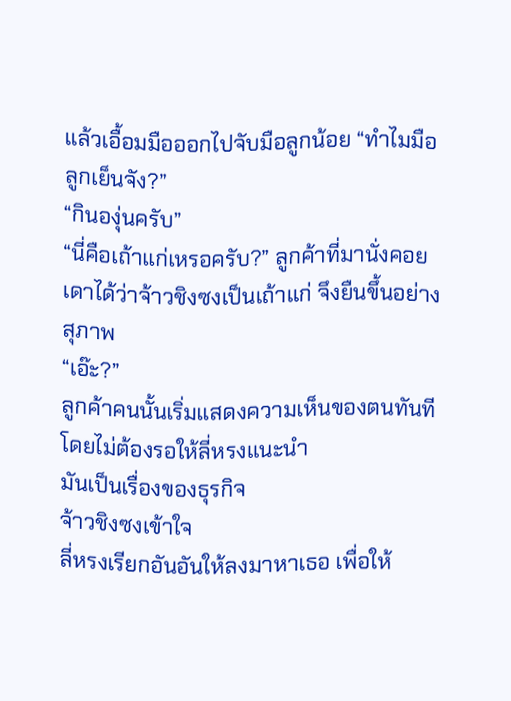แล้วเอื้อมมือออกไปจับมือลูกน้อย “ทำไมมือลูกเย็นจัง?”
“กินองุ่นครับ”
“นี่คือเถ้าแก่เหรอครับ?” ลูกค้าที่มานั่งคอย เดาได้ว่าจ้าวชิงซงเป็นเถ้าแก่ จึงยืนขึ้นอย่างสุภาพ
“เอ๊ะ?”
ลูกค้าคนนั้นเริ่มแสดงความเห็นของตนทันที โดยไม่ต้องรอให้ลี่หรงแนะนำ
มันเป็นเรื่องของธุรกิจ
จ้าวชิงซงเข้าใจ
ลี่หรงเรียกอันอันให้ลงมาหาเธอ เพื่อให้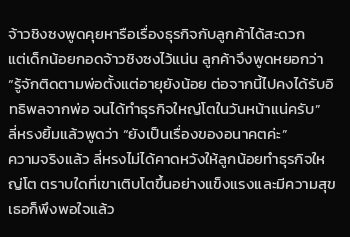จ้าวชิงซงพูดคุยหารือเรื่องธุรกิจกับลูกค้าได้สะดวก
แต่เด็กน้อยกอดจ้าวชิงซงไว้แน่น ลูกค้าจึงพูดหยอกว่า “รู้จักติดตามพ่อตั้งแต่อายุยังน้อย ต่อจากนี้ไปคงได้รับอิทธิพลจากพ่อ จนได้ทำธุรกิจใหญ่โตในวันหน้าแน่ครับ”
ลี่หรงยิ้มแล้วพูดว่า “ยังเป็นเรื่องของอนาคตค่ะ”
ความจริงแล้ว ลี่หรงไม่ได้คาดหวังให้ลูกน้อยทำธุรกิจใหญ่โต ตราบใดที่เขาเติบโตขึ้นอย่างแข็งแรงและมีความสุข เธอก็พึงพอใจแล้ว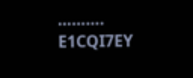……….
E1CQI7EY